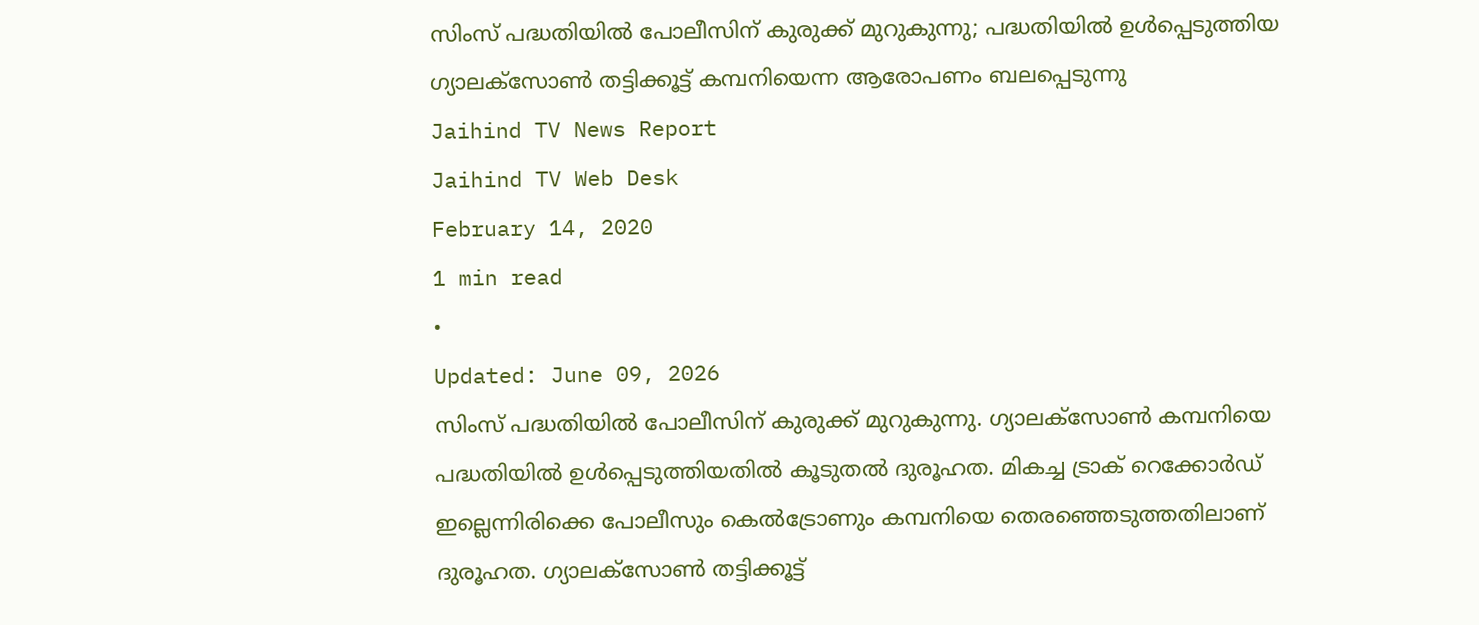സിംസ് പദ്ധതിയിൽ പോലീസിന് കുരുക്ക് മുറുകുന്നു; പദ്ധതിയിൽ ഉൾപ്പെടുത്തിയ ഗ്യാലക്സോൺ തട്ടിക്കൂട്ട് കമ്പനിയെന്ന ആരോപണം ബലപ്പെടുന്നു
Jaihind TV News Report
Jaihind TV Web Desk
February 14, 2020
1 min read
•
Updated: June 09, 2026
സിംസ് പദ്ധതിയിൽ പോലീസിന് കുരുക്ക് മുറുകുന്നു. ഗ്യാലക്സോൺ കമ്പനിയെ പദ്ധതിയിൽ ഉൾപ്പെടുത്തിയതിൽ കൂടുതൽ ദുരൂഹത. മികച്ച ട്രാക് റെക്കോർഡ് ഇല്ലെന്നിരിക്കെ പോലീസും കെൽട്രോണും കമ്പനിയെ തെരഞ്ഞെടുത്തതിലാണ് ദുരൂഹത. ഗ്യാലക്സോൺ തട്ടിക്കൂട്ട്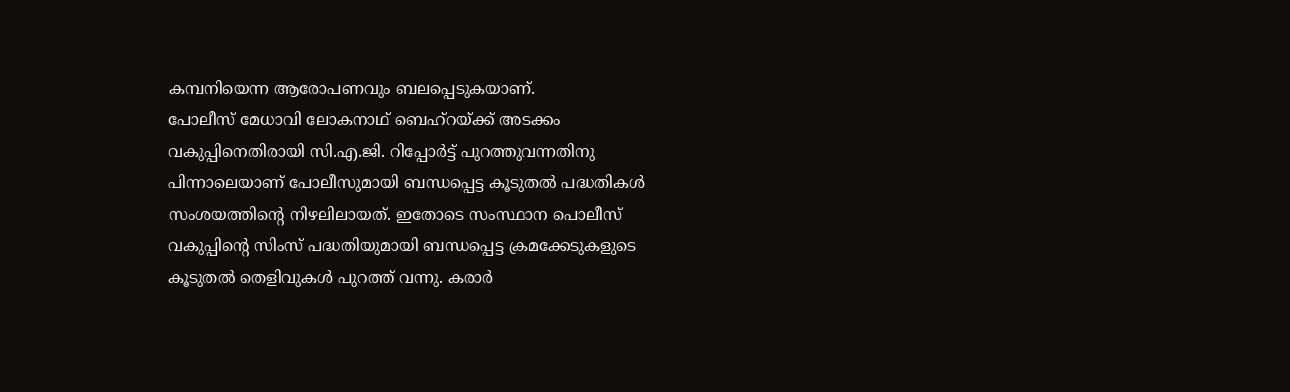കമ്പനിയെന്ന ആരോപണവും ബലപ്പെടുകയാണ്.
പോലീസ് മേധാവി ലോകനാഥ് ബെഹ്റയ്ക്ക് അടക്കം വകുപ്പിനെതിരായി സി.എ.ജി. റിപ്പോർട്ട് പുറത്തുവന്നതിനു പിന്നാലെയാണ് പോലീസുമായി ബന്ധപ്പെട്ട കൂടുതൽ പദ്ധതികൾ സംശയത്തിന്റെ നിഴലിലായത്. ഇതോടെ സംസ്ഥാന പൊലീസ് വകുപ്പിന്റെ സിംസ് പദ്ധതിയുമായി ബന്ധപ്പെട്ട ക്രമക്കേടുകളുടെ കൂടുതൽ തെളിവുകൾ പുറത്ത് വന്നു. കരാർ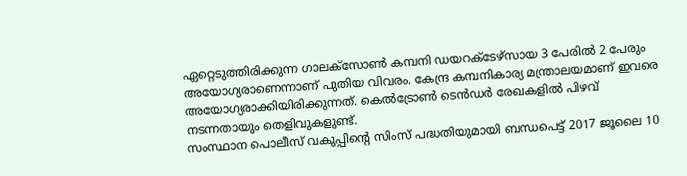ഏറ്റെടുത്തിരിക്കുന്ന ഗാലക്സോൺ കമ്പനി ഡയറക്ടേഴ്സായ 3 പേരിൽ 2 പേരും അയോഗ്യരാണെന്നാണ് പുതിയ വിവരം. കേന്ദ്ര കമ്പനികാര്യ മന്ത്രാലയമാണ് ഇവരെ അയോഗ്യരാക്കിയിരിക്കുന്നത്. കെൽട്രോൺ ടെൻഡർ രേഖകളിൽ പിഴവ് നടന്നതായും തെളിവുകളുണ്ട്.
സംസ്ഥാന പൊലീസ് വകുപ്പിന്റെ സിംസ് പദ്ധതിയുമായി ബന്ധപെട്ട് 2017 ജൂലൈ 10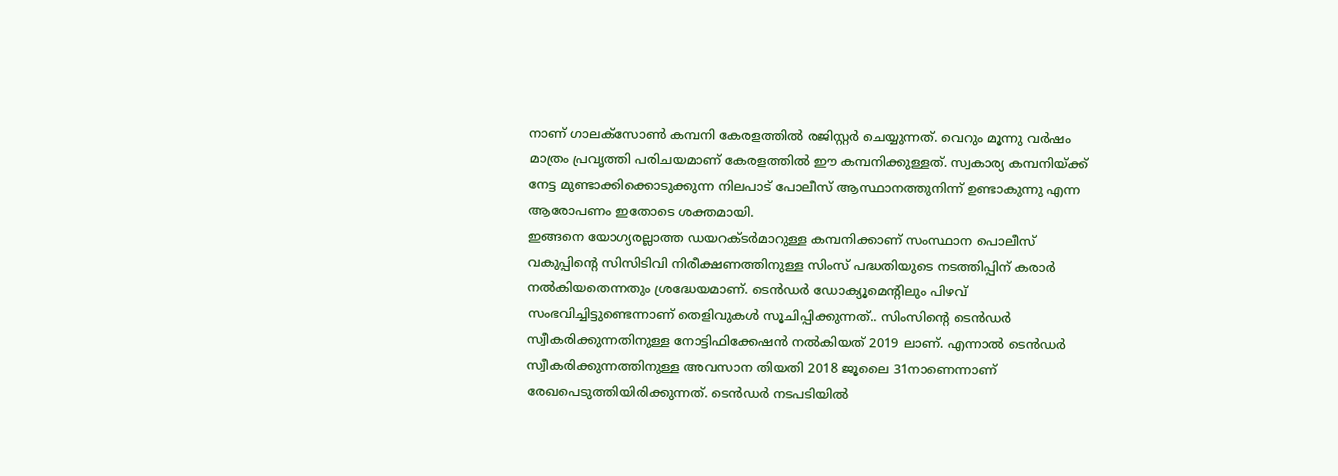നാണ് ഗാലക്സോൺ കമ്പനി കേരളത്തിൽ രജിസ്റ്റർ ചെയ്യുന്നത്. വെറും മൂന്നു വർഷം മാത്രം പ്രവൃത്തി പരിചയമാണ് കേരളത്തിൽ ഈ കമ്പനിക്കുള്ളത്. സ്വകാര്യ കമ്പനിയ്ക്ക് നേട്ട മുണ്ടാക്കിക്കൊടുക്കുന്ന നിലപാട് പോലീസ് ആസ്ഥാനത്തുനിന്ന് ഉണ്ടാകുന്നു എന്ന ആരോപണം ഇതോടെ ശക്തമായി.
ഇങ്ങനെ യോഗ്യരല്ലാത്ത ഡയറക്ടർമാറുള്ള കമ്പനിക്കാണ് സംസ്ഥാന പൊലീസ് വകുപ്പിന്റെ സിസിടിവി നിരീക്ഷണത്തിനുള്ള സിംസ് പദ്ധതിയുടെ നടത്തിപ്പിന് കരാർ നൽകിയതെന്നതും ശ്രദ്ധേയമാണ്. ടെൻഡർ ഡോക്യൂമെന്റിലും പിഴവ് സംഭവിച്ചിട്ടുണ്ടെന്നാണ് തെളിവുകൾ സൂചിപ്പിക്കുന്നത്.. സിംസിന്റെ ടെൻഡർ സ്വീകരിക്കുന്നതിനുള്ള നോട്ടിഫിക്കേഷൻ നൽകിയത് 2019 ലാണ്. എന്നാൽ ടെൻഡർ സ്വീകരിക്കുന്നത്തിനുള്ള അവസാന തിയതി 2018 ജൂലൈ 31നാണെന്നാണ് രേഖപെടുത്തിയിരിക്കുന്നത്. ടെൻഡർ നടപടിയിൽ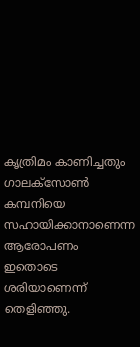കൃത്രിമം കാണിച്ചതും ഗാലക്സോൺ കമ്പനിയെ സഹായിക്കാനാണെന്ന ആരോപണം ഇതൊടെ ശരിയാണെന്ന് തെളിഞ്ഞു.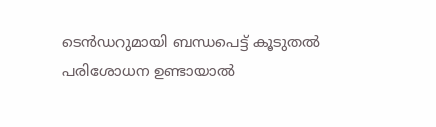ടെൻഡറുമായി ബന്ധപെട്ട് കൂടുതൽ പരിശോധന ഉണ്ടായാൽ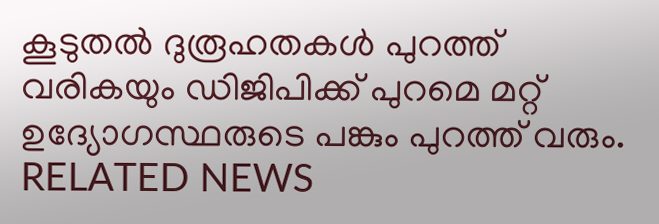കൂടുതൽ ദുരൂഹതകൾ പുറത്ത് വരികയും ഡിജിപിക്ക് പുറമെ മറ്റ് ഉദ്യോഗസ്ഥരുടെ പങ്കും പുറത്ത് വരും.
RELATED NEWS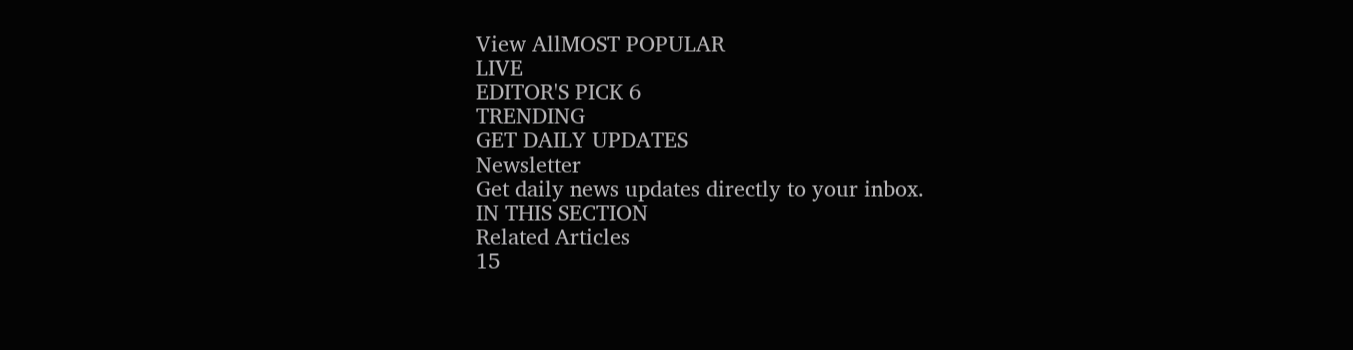View AllMOST POPULAR
LIVE
EDITOR'S PICK 6
TRENDING
GET DAILY UPDATES
Newsletter
Get daily news updates directly to your inbox.
IN THIS SECTION
Related Articles
15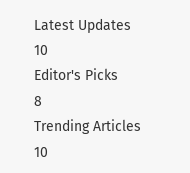Latest Updates
10
Editor's Picks
8
Trending Articles
10